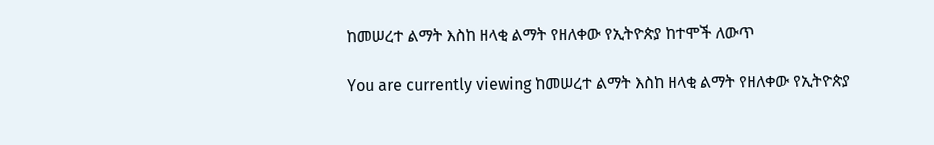ከመሠረተ ልማት እስከ ዘላቂ ልማት የዘለቀው የኢትዮጵያ ከተሞች ለውጥ

You are currently viewing ከመሠረተ ልማት እስከ ዘላቂ ልማት የዘለቀው የኢትዮጵያ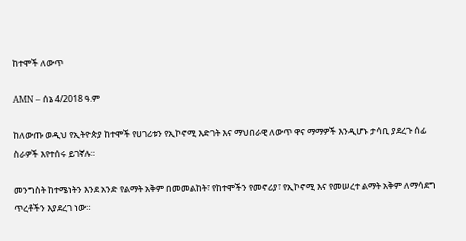ከተሞች ለውጥ

AMN – ሰኔ 4/2018 ዓ.ም

ከለውጡ ወዲህ የኢትዮጵያ ከተሞች የሀገሪቱን የኢኮኖሚ እድገት እና ማህበራዊ ለውጥ ዋና ማማዎች እንዲሆኑ ታሳቢ ያደረጉ ሰፊ ስራዎች እየተሰሩ ይገኛሉ።

መንግስት ከተሜነትን እንደ አንድ የልማት አቅም በመመልከት፣ የከተሞችን የመኖሪያ፣ የኢኮኖሚ እና የመሠረተ ልማት አቅም ለማሳደግ ጥረቶችን እያደረገ ነው።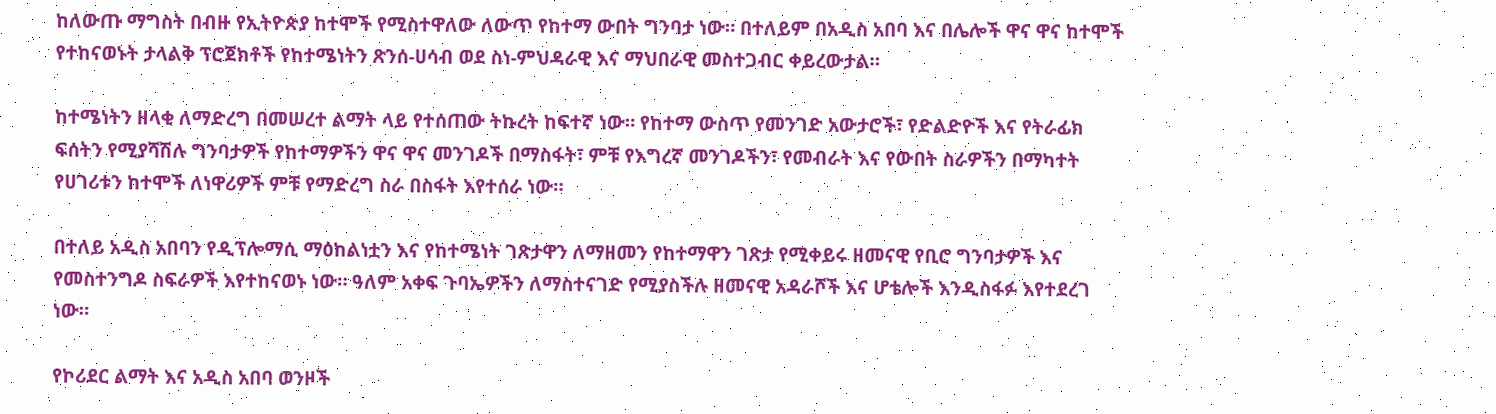ከለውጡ ማግስት በብዙ የኢትዮጵያ ከተሞች የሚስተዋለው ለውጥ የከተማ ውበት ግንባታ ነው። በተለይም በአዲስ አበባ እና በሌሎች ዋና ዋና ከተሞች የተከናወኑት ታላልቅ ፕሮጀክቶች የከተሜነትን ጽንሰ-ሀሳብ ወደ ስነ-ምህዳራዊ እና ማህበራዊ መስተጋብር ቀይረውታል።

ከተሜነትን ዘላቂ ለማድረግ በመሠረተ ልማት ላይ የተሰጠው ትኩረት ከፍተኛ ነው። የከተማ ውስጥ የመንገድ አውታሮች፣ የድልድዮች እና የትራፊክ ፍሰትን የሚያሻሽሉ ግንባታዎች የከተማዎችን ዋና ዋና መንገዶች በማስፋት፣ ምቹ የእግረኛ መንገዶችን፣ የመብራት እና የውበት ስራዎችን በማካተት የሀገሪቱን ከተሞች ለነዋሪዎች ምቹ የማድረግ ስራ በስፋት እየተሰራ ነው።

በተለይ አዲስ አበባን የዲፕሎማሲ ማዕከልነቷን እና የከተሜነት ገጽታዋን ለማዘመን የከተማዋን ገጽታ የሚቀይሩ ዘመናዊ የቢሮ ግንባታዎች እና የመስተንግዶ ስፍራዎች እየተከናወኑ ነው። ዓለም አቀፍ ጉባኤዎችን ለማስተናገድ የሚያስችሉ ዘመናዊ አዳራሾች እና ሆቴሎች እንዲስፋፉ እየተደረገ ነው።

የኮሪደር ልማት እና አዲስ አበባ ወንዞች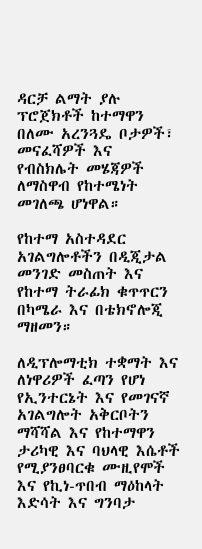ዳርቻ ልማት ያሉ ፕሮጀክቶች ከተማዋን በለሙ አረንጓዴ ቦታዎች፣ መናፈሻዎች እና የብስክሌት መሄጃዎች ለማስዋብ የከተሜነት መገለጫ ሆነዋል።

የከተማ አስተዳደር አገልግሎቶችን በዲጂታል መንገድ መስጠት እና የከተማ ትራፊክ ቁጥጥርን በካሜራ እና በቴክኖሎጂ ማዘመን።

ለዲፕሎማቲክ ተቋማት እና ለነዋሪዎች ፈጣን የሆነ የኢንተርኔት እና የመገናኛ አገልግሎት አቅርቦትን ማሻሻል እና የከተማዋን ታሪካዊ እና ባህላዊ እሴቶች የሚያንፀባርቁ ሙዚየሞች እና የኪነ-ጥበብ ማዕከላት እድሳት እና ግንባታ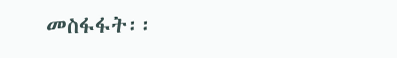መስፋፋት፡፡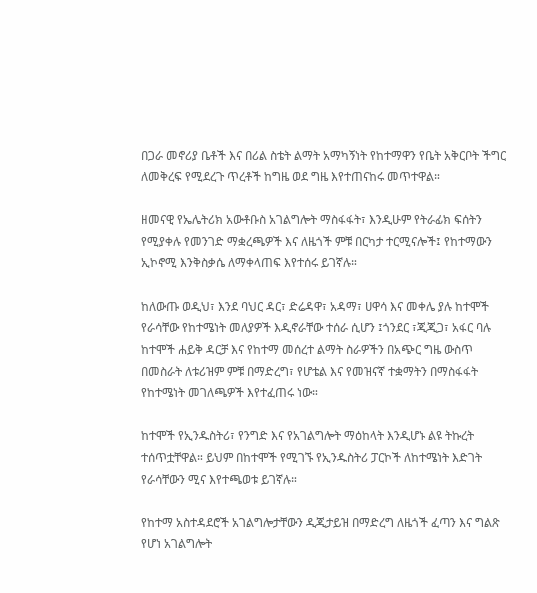በጋራ መኖሪያ ቤቶች እና በሪል ስቴት ልማት አማካኝነት የከተማዋን የቤት አቅርቦት ችግር ለመቅረፍ የሚደረጉ ጥረቶች ከግዜ ወደ ግዜ እየተጠናከሩ መጥተዋል።

ዘመናዊ የኤሌትሪክ አውቶቡስ አገልግሎት ማስፋፋት፣ እንዲሁም የትራፊክ ፍሰትን የሚያቀሉ የመንገድ ማቋረጫዎች እና ለዜጎች ምቹ በርካታ ተርሚናሎች፤ የከተማውን ኢኮኖሚ እንቅስቃሴ ለማቀላጠፍ እየተሰሩ ይገኛሉ።

ከለውጡ ወዲህ፣ እንደ ባህር ዳር፣ ድሬዳዋ፣ አዳማ፣ ሀዋሳ እና መቀሌ ያሉ ከተሞች የራሳቸው የከተሜነት መለያዎች እዲኖራቸው ተሰራ ሲሆን ፤ጎንደር ፣ጂጂጋ፣ አፋር ባሉ ከተሞች ሐይቅ ዳርቻ እና የከተማ መሰረተ ልማት ስራዎችን በአጭር ግዜ ውስጥ በመስራት ለቱሪዝም ምቹ በማድረግ፣ የሆቴል እና የመዝናኛ ተቋማትን በማስፋፋት የከተሜነት መገለጫዎች እየተፈጠሩ ነው።

ከተሞች የኢንዱስትሪ፣ የንግድ እና የአገልግሎት ማዕከላት እንዲሆኑ ልዩ ትኩረት ተሰጥቷቸዋል። ይህም በከተሞች የሚገኙ የኢንዱስትሪ ፓርኮች ለከተሜነት እድገት የራሳቸውን ሚና እየተጫወቱ ይገኛሉ።

የከተማ አስተዳደሮች አገልግሎታቸውን ዲጂታይዝ በማድረግ ለዜጎች ፈጣን እና ግልጽ የሆነ አገልግሎት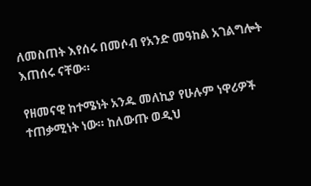ለመስጠት እየሰሩ በመሶብ የአንድ መዓከል አገልግሎት እጠሰሩ ናቸው።

የዘመናዊ ከተሜነት አንዱ መለኪያ የሁሉም ነዋሪዎች ተጠቃሚነት ነው። ከለውጡ ወዲህ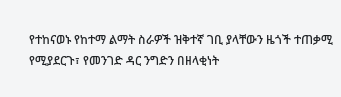የተከናወኑ የከተማ ልማት ስራዎች ዝቅተኛ ገቢ ያላቸውን ዜጎች ተጠቃሚ የሚያደርጉ፣ የመንገድ ዳር ንግድን በዘላቂነት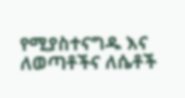የሚያስተናግዱ እና ለወጣቶችና ለሴቶች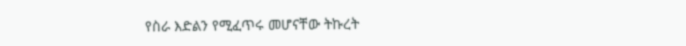የስራ እድልን የሚፈጥሩ መሆናቸው ትኩረት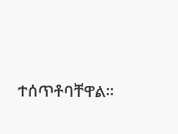ተሰጥቶባቸዋል።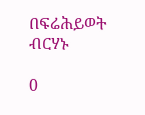በፍሬሕይወት ብርሃኑ

0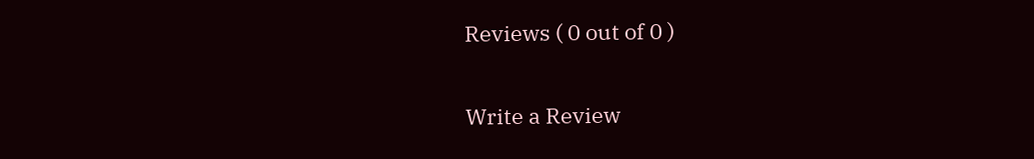Reviews ( 0 out of 0 )

Write a Review